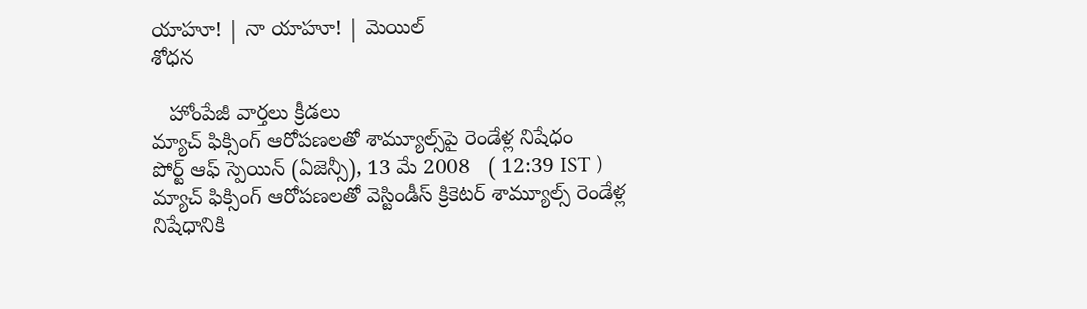యాహూ! | నా యాహూ! | మెయిల్
శోధన

   హోంపేజీ వార్తలు క్రీడలు
మ్యాచ్ ఫిక్సింగ్ ఆరోపణలతో శామ్యూల్స్‌పై రెండేళ్ల నిషేధం
పోర్ట్ ఆఫ్ స్పెయిన్ (ఏజెన్సీ), 13 మే 2008   ( 12:39 IST )
మ్యాచ్ ఫిక్సింగ్ ఆరోపణలతో వెస్టిండీస్ క్రికెటర్ శామ్యూల్స్‌ రెండేళ్ల నిషేధానికి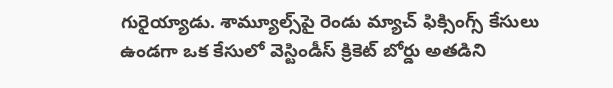గురైయ్యాడు. శామ్యూల్స్‌పై రెండు మ్యాచ్ ఫిక్సింగ్స్ కేసులు ఉండగా ఒక కేసులో వెస్టిండీస్ క్రికెట్ బోర్డు అతడిని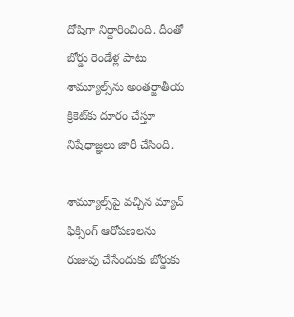దోషిగా నిర్దారించింది. దీంతో బోర్డు రెండేళ్ల పాటు శామ్యూల్స్‌ను అంతర్జాతీయ క్రికెట్‌‌కు దూరం చేస్తూ నిషేధాజ్ఞలు జారీ చేసింది.

శామ్యూల్స్‌పై వచ్చిన మ్యాచ్ ఫిక్సింగ్ ఆరోపణలను రుజువు చేసేందుకు బోర్డుకు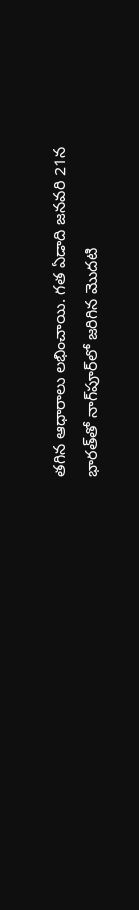తగిన ఆధారాలు లభించాయి. గత ఏడాది జనవరి 21న భారత్‌తో నాగ్‌పూర్‌లో జరిగిన మొదటి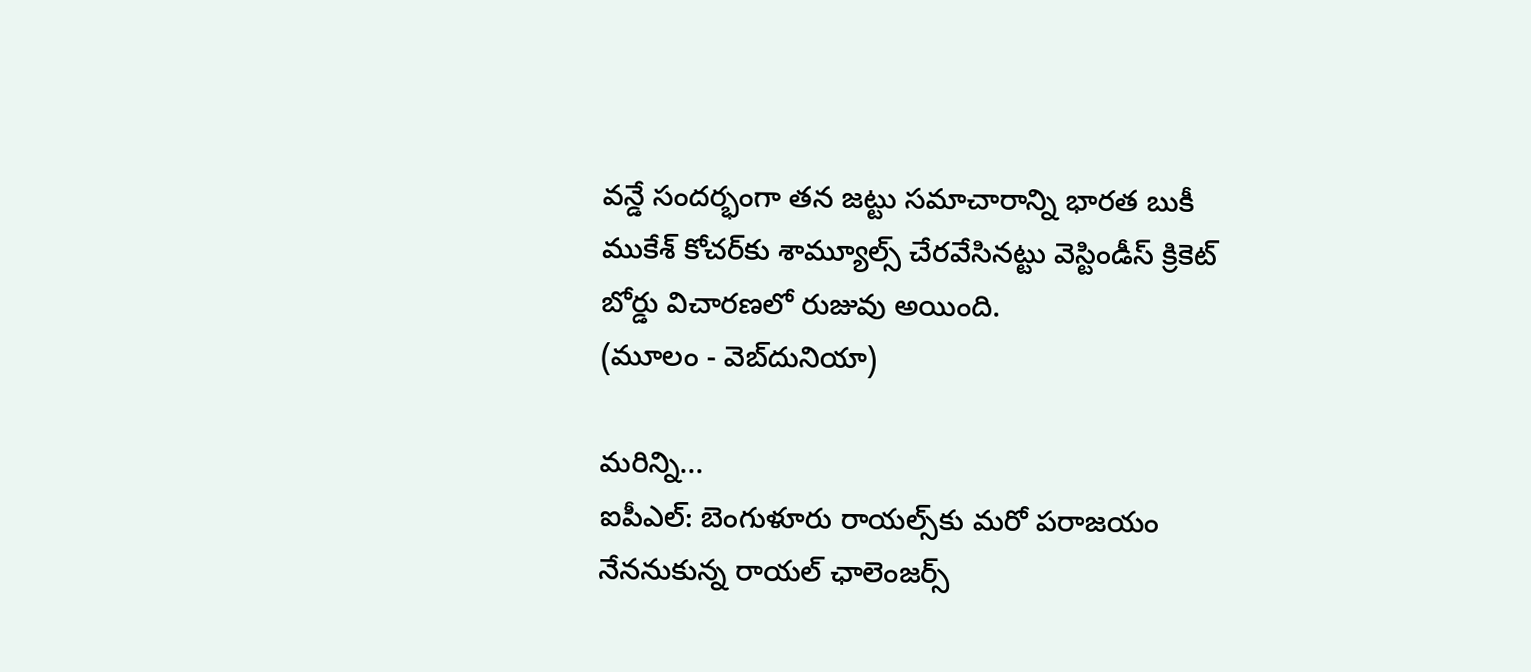వన్డే సందర్భంగా తన జట్టు సమాచారాన్ని భారత బుకీ ముకేశ్ కోచర్‌కు శామ్యూల్స్ చేరవేసినట్టు వెస్టిండీస్ క్రికెట్ బోర్డు విచారణలో రుజువు అయింది.
(మూలం - వెబ్‌దునియా)

మరిన్ని...
ఐపీఎల్: బెంగుళూరు రాయల్స్‌కు మరో పరాజయం
నేననుకున్న రాయల్ ఛాలెంజర్స్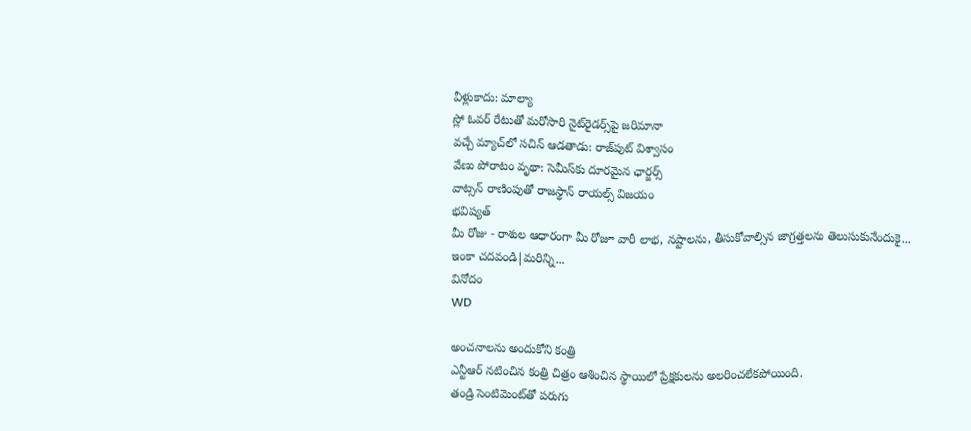వీళ్లుకాదు: మాల్యా
స్లో ఓవర్ రేటుతో మరోసారి నైట్‌రైడర్స్‌పై జరిమానా
వచ్చే మ్యాచ్‌లో సచిన్ ఆడతాడు: రాజ్‌పుట్ విశ్వాసం
వేణు పోరాటం వృథా: సెమీస్‌కు దూరమైన ఛార్జర్స్
వాట్సన్‌ రాణింపుతో రాజస్థాన్ రాయల్స్ విజయం
భవిష్యత్
మీ రోజు - రాశుల ఆధారంగా మీ రోజూ వారీ లాభ, నష్టాలను, తీసుకోవాల్సిన జాగ్రత్తలను తెలుసుకునేందుకై...
ఇంకా చదవండి|మరిన్ని...
వినోదం
WD

అంచనాలను అందుకోని కంత్రి
ఎన్టీఆర్ నటించిన కంత్రి చిత్రం ఆశించిన స్థాయిలో ప్రేక్షకులను అలరించలేకపోయింది.
తండ్రి సెంటిమెంట్‌తో పరుగు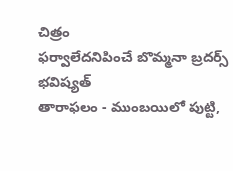చిత్రం
ఫర్వాలేదనిపించే బొమ్మనా బ్రదర్స్
భవిష్యత్
తారాఫలం - ముంబయిలో పుట్టి,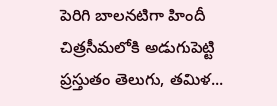పెరిగి బాలనటిగా హిందీ చిత్రసీమలోకి అడుగుపెట్టి ప్రస్తుతం తెలుగు, తమిళ...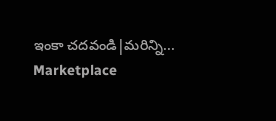ఇంకా చదవండి|మరిన్ని...
Marketplace